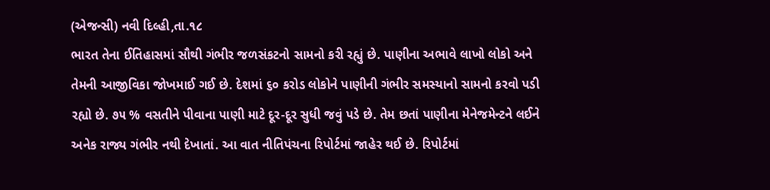(એજન્સી) નવી દિલ્હી,તા.૧૮
ભારત તેના ઈતિહાસમાં સૌથી ગંભીર જળસંકટનો સામનો કરી રહ્યું છે. પાણીના અભાવે લાખો લોકો અને તેમની આજીવિકા જોખમાઈ ગઈ છે. દેશમાં ૬૦ કરોડ લોકોને પાણીની ગંભીર સમસ્યાનો સામનો કરવો પડી રહ્યો છે. ૭૫ % વસતીને પીવાના પાણી માટે દૂર-દૂર સુધી જવું પડે છે. તેમ છતાં પાણીના મેનેજમેન્ટને લઈને અનેક રાજ્ય ગંભીર નથી દેખાતાં. આ વાત નીતિપંચના રિપોર્ટમાં જાહેર થઈ છે. રિપોર્ટમાં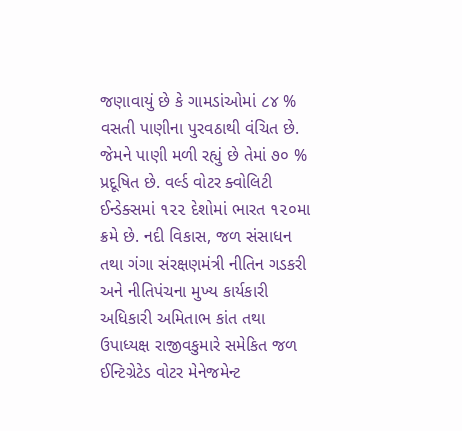જણાવાયું છે કે ગામડાંઓમાં ૮૪ % વસતી પાણીના પુરવઠાથી વંચિત છે. જેમને પાણી મળી રહ્યું છે તેમાં ૭૦ % પ્રદૂષિત છે. વર્લ્ડ વોટર ક્વોલિટી ઈન્ડેક્સમાં ૧૨૨ દેશોમાં ભારત ૧૨૦મા ક્રમે છે. નદી વિકાસ, જળ સંસાધન તથા ગંગા સંરક્ષણમંત્રી નીતિન ગડકરી અને નીતિપંચના મુખ્ય કાર્યકારી અધિકારી અમિતાભ કાંત તથા ઉપાધ્યક્ષ રાજીવકુમારે સમેકિત જળ ઈન્ટિગ્રેટેડ વોટર મેનેજમેન્ટ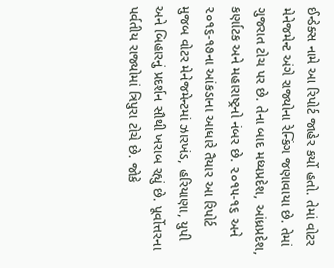ઈન્ડેક્સ નામે આ રિપોર્ટ જાહેર કર્યો હતો. તેમાં વોટર મેનેજમેન્ટ અંગે રાજ્યોના રેન્કિંગ જણાવાયા છે. તેમાં ગુજરાત ટોચ પર છે. તેના બાદ મધ્યપ્રદેશ, આંધ્રપ્રદેશ, કર્ણાટક અને મહારાષ્ટ્રનો નંબર છે. ૨૦૧૫-૧૬ અને ૨૦૧૬-૧૭ના આંકડાના આધારે તૈયાર આ રિપોર્ટ મુજબ વોટર મેનેજમેન્ટમાં ઝારખંડ, હરિયાણા, યુપી અને બિહારનું પ્રદર્શન સૌથી ખરાબ રહ્યું છે. પૂર્વોત્તરના પર્વતીય રાજ્યોમાં ત્રિપુરા ટોચે છે. જોકે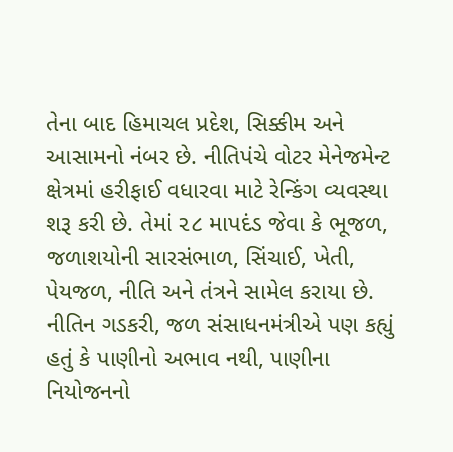તેના બાદ હિમાચલ પ્રદેશ, સિક્કીમ અને આસામનો નંબર છે. નીતિપંચે વોટર મેનેજમેન્ટ ક્ષેત્રમાં હરીફાઈ વધારવા માટે રેન્કિંગ વ્યવસ્થા શરૂ કરી છે. તેમાં ૨૮ માપદંડ જેવા કે ભૂજળ, જળાશયોની સારસંભાળ, સિંચાઈ, ખેતી, પેયજળ, નીતિ અને તંત્રને સામેલ કરાયા છે. નીતિન ગડકરી, જળ સંસાધનમંત્રીએ પણ કહ્યું હતું કે પાણીનો અભાવ નથી, પાણીના નિયોજનનો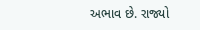અભાવ છે. રાજ્યો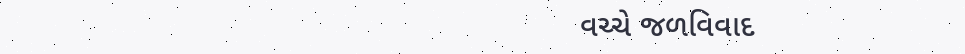વચ્ચે જળવિવાદ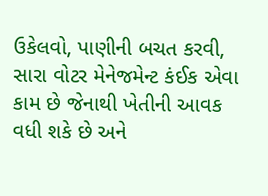ઉકેલવો, પાણીની બચત કરવી, સારા વોટર મેનેજમેન્ટ કંઈક એવા કામ છે જેનાથી ખેતીની આવક વધી શકે છે અને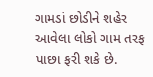ગામડાં છોડીને શહેર આવેલા લોકો ગામ તરફ પાછા ફરી શકે છે.